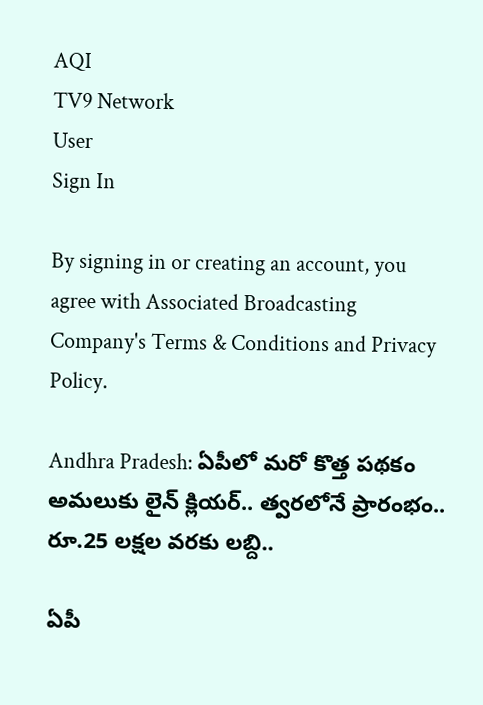AQI
TV9 Network
User
Sign In

By signing in or creating an account, you agree with Associated Broadcasting Company's Terms & Conditions and Privacy Policy.

Andhra Pradesh: ఏపీలో మరో కొత్త పథకం అమలుకు లైన్ క్లియర్.. త్వరలోనే ప్రారంభం.. రూ.25 లక్షల వరకు లబ్ది..

ఏపీ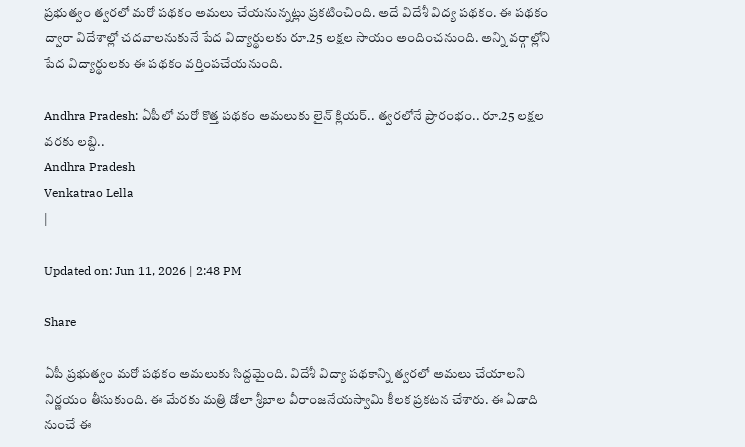ప్రభుత్వం త్వరలో మరో పథకం అమలు చేయనున్నట్లు ప్రకటించింది. అదే విదేశీ విద్య పథకం. ఈ పథకం ద్వారా విదేశాల్లో చదవాలనుకునే పేద విద్యార్థులకు రూ.25 లక్షల సాయం అందించనుంది. అన్ని వర్గాల్లోని పేద విద్యార్థులకు ఈ పథకం వర్తింపచేయనుంది.

Andhra Pradesh: ఏపీలో మరో కొత్త పథకం అమలుకు లైన్ క్లియర్.. త్వరలోనే ప్రారంభం.. రూ.25 లక్షల వరకు లబ్ది..
Andhra Pradesh
Venkatrao Lella
|

Updated on: Jun 11, 2026 | 2:48 PM

Share

ఏపీ ప్రభుత్వం మరో పథకం అమలుకు సిద్దమైంది. విదేశీ విద్యా పథకాన్ని త్వరలో అమలు చేయాలని నిర్ణయం తీసుకుంది. ఈ మేరకు మత్రి డోలా శ్రీబాల వీరాంజనేయస్వామి కీలక ప్రకటన చేశారు. ఈ ఏడాది నుంచే ఈ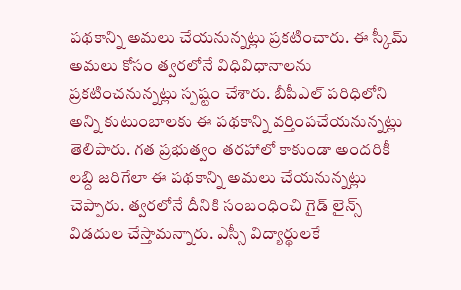పథకాన్ని అమలు చేయనున్నట్లు ప్రకటించారు. ఈ స్కీమ్ అమలు కోసం త్వరలోనే విధివిధానాలను ప్రకటించనున్నట్లు స్పష్టం చేశారు. బీపీఎల్ పరిధిలోని అన్ని కుటుంబాలకు ఈ పథకాన్ని వర్తింపచేయనున్నట్లు తెలిపారు. గత ప్రభుత్వం తరహాలో కాకుండా అందరికీ లబ్ది జరిగేలా ఈ పథకాన్ని అమలు చేయనున్నట్లు చెప్పారు. త్వరలోనే దీనికి సంబంధించి గైడ్ లైన్స్ విడదుల చేస్తామన్నారు. ఎస్సీ విద్యార్థులకే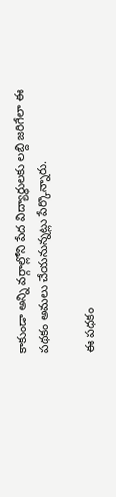కాకుండా అన్ని వర్గాల్లోని పేద విద్యార్థులకు లబ్ది జరిగేలా ఈ పథకం అమలు చేయనున్నట్లు పేర్కొన్నారు.

ఈ పధకం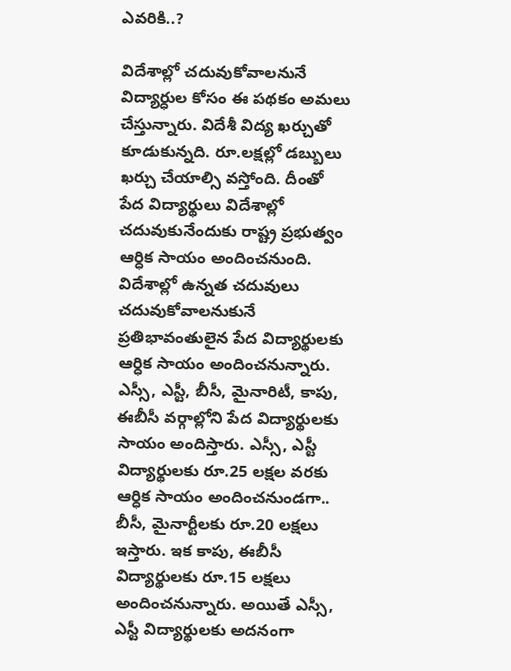ఎవరికి..?

విదేశాల్లో చదువుకోవాలనునే విద్యార్ధుల కోసం ఈ పథకం అమలు చేస్తున్నారు. విదేశీ విద్య ఖర్చుతో కూడుకున్నది. రూ.లక్షల్లో డబ్బులు ఖర్చు చేయాల్సి వస్తోంది. దీంతో పేద విద్యార్థులు విదేశాల్లో చదువుకునేందుకు రాష్ట్ర ప్రభుత్వం ఆర్ధిక సాయం అందించనుంది. విదేశాల్లో ఉన్నత చదువులు చదువుకోవాలనుకునే ప్రతిభావంతులైన పేద విద్యార్థులకు ఆర్ధిక సాయం అందించనున్నారు. ఎస్సీ, ఎస్టీ, బీసీ, మైనారిటీ, కాపు, ఈబీసీ వర్గాల్లోని పేద విద్యార్థులకు సాయం అందిస్తారు. ఎస్సీ, ఎస్టీ విద్యార్థులకు రూ.25 లక్షల వరకు ఆర్ధిక సాయం అందించనుండగా.. బీసీ, మైనార్టీలకు రూ.20 లక్షలు ఇస్తారు. ఇక కాపు, ఈబీసీ విద్యార్థులకు రూ.15 లక్షలు అందించనున్నారు. అయితే ఎస్సీ, ఎస్టీ విద్యార్థులకు అదనంగా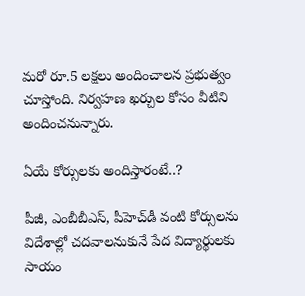మరో రూ.5 లక్షలు అందించాలన ప్రభుత్వం చూస్తోంది. నిర్వహణ ఖర్చుల కోసం వీటిని అందించనున్నారు.

ఏయే కోర్సులకు అందిస్తారంటే..?

పీజీ, ఎంబీబీఎస్, పీహెచ్‌డీ వంటి కోర్సులను విదేశాల్లో చదవాలనుకునే పేద విద్యార్థులకు సాయం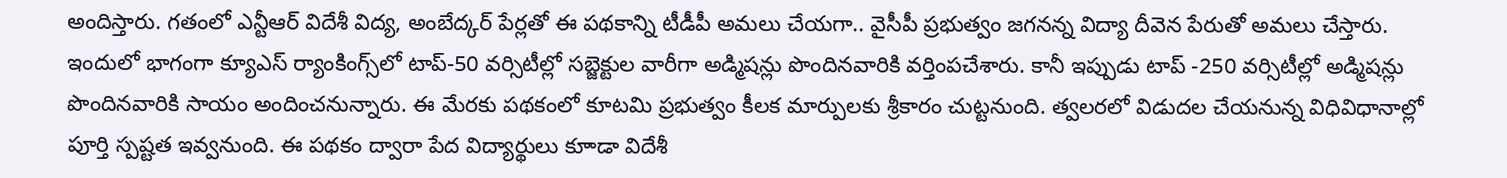అందిస్తారు. గతంలో ఎన్టీఆర్ విదేశీ విద్య, అంబేద్కర్ పేర్లతో ఈ పథకాన్ని టీడీపీ అమలు చేయగా.. వైసీపీ ప్రభుత్వం జగనన్న విద్యా దీవెన పేరుతో అమలు చేస్తారు. ఇందులో భాగంగా క్యూఎస్ ర్యాంకింగ్స్‌లో టాప్-50 వర్సిటీల్లో సబ్జెక్టుల వారీగా అడ్మిషన్లు పొందినవారికి వర్తింపచేశారు. కానీ ఇప్పుడు టాప్ -250 వర్సిటీల్లో అడ్మిషన్లు పొందినవారికి సాయం అందించనున్నారు. ఈ మేరకు పథకంలో కూటమి ప్రభుత్వం కీలక మార్పులకు శ్రీకారం చుట్టనుంది. త్వలరలో విడుదల చేయనున్న విధివిధానాల్లో పూర్తి స్పష్టత ఇవ్వనుంది. ఈ పథకం ద్వారా పేద విద్యార్థులు కూాడా విదేశీ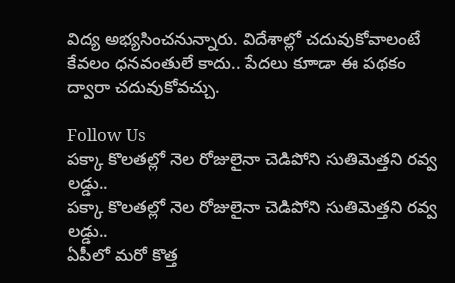విద్య అభ్యసించనున్నారు. విదేశాల్లో చదువుకోవాలంటే కేవలం ధనవంతులే కాదు.. పేదలు కూాడా ఈ పథకం ద్వారా చదువుకోవచ్చు.

Follow Us
పక్కా కొలతల్లో నెల రోజులైనా చెడిపోని సుతిమెత్తని రవ్వ లడ్డు..
పక్కా కొలతల్లో నెల రోజులైనా చెడిపోని సుతిమెత్తని రవ్వ లడ్డు..
ఏపీలో మరో కొత్త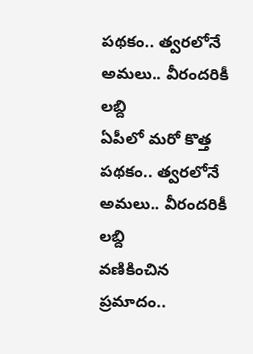పథకం.. త్వరలోనే అమలు.. వీరందరికీ లబ్ది
ఏపీలో మరో కొత్త పథకం.. త్వరలోనే అమలు.. వీరందరికీ లబ్ది
వణికించిన ప్రమాదం..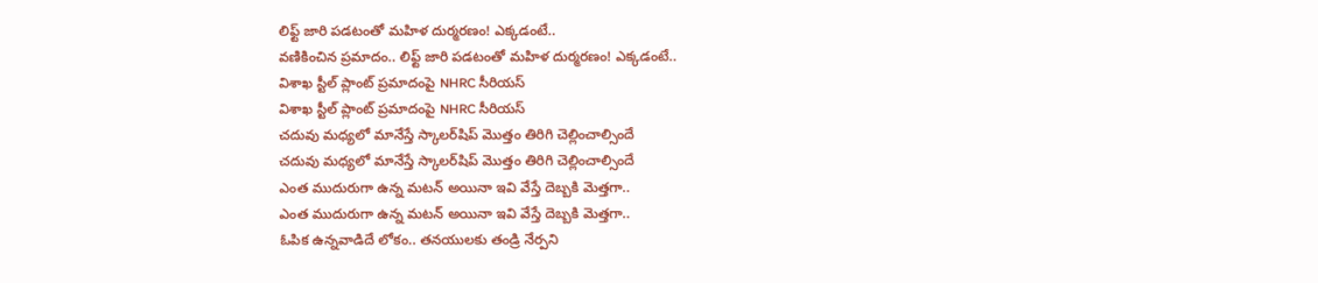లిఫ్ట్ జారి పడటంతో మహిళ దుర్మరణం! ఎక్కడంటే..
వణికించిన ప్రమాదం.. లిఫ్ట్ జారి పడటంతో మహిళ దుర్మరణం! ఎక్కడంటే..
విశాఖ స్టీల్ ప్లాంట్ ప్రమాదంపై NHRC సీరియస్
విశాఖ స్టీల్ ప్లాంట్ ప్రమాదంపై NHRC సీరియస్
చదువు మధ్యలో మానేస్తే స్కాలర్‌షిప్ మొత్తం తిరిగి చెల్లించాల్సిందే
చదువు మధ్యలో మానేస్తే స్కాలర్‌షిప్ మొత్తం తిరిగి చెల్లించాల్సిందే
ఎంత ముదురుగా ఉన్న మటన్ అయినా ఇవి వేస్తే దెబ్బకి మెత్తగా..
ఎంత ముదురుగా ఉన్న మటన్ అయినా ఇవి వేస్తే దెబ్బకి మెత్తగా..
ఓపిక ఉన్నవాడిదే లోకం.. తనయులకు తండ్రి నేర్పని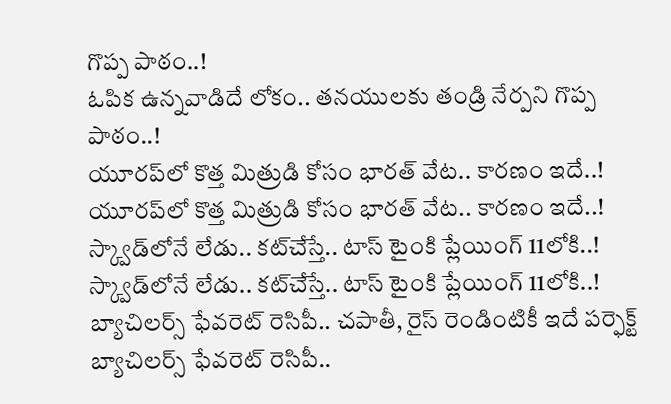గొప్ప పాఠం..!
ఓపిక ఉన్నవాడిదే లోకం.. తనయులకు తండ్రి నేర్పని గొప్ప పాఠం..!
యూరప్‌లో కొత్త మిత్రుడి కోసం భారత్ వేట.. కారణం ఇదే..!
యూరప్‌లో కొత్త మిత్రుడి కోసం భారత్ వేట.. కారణం ఇదే..!
స్క్వాడ్‌లోనే లేడు.. కట్‌చేస్తే.. టాస్ టైంకి ప్లేయింగ్ 11లోకి..!
స్క్వాడ్‌లోనే లేడు.. కట్‌చేస్తే.. టాస్ టైంకి ప్లేయింగ్ 11లోకి..!
బ్యాచిలర్స్ ఫేవరెట్ రెసిపీ.. చపాతీ, రైస్ రెండింటికీ ఇదే పర్ఫెక్ట్
బ్యాచిలర్స్ ఫేవరెట్ రెసిపీ..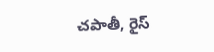చపాతీ, రైస్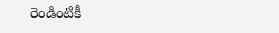రెండింటికీ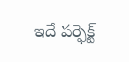ఇదే పర్ఫెక్ట్